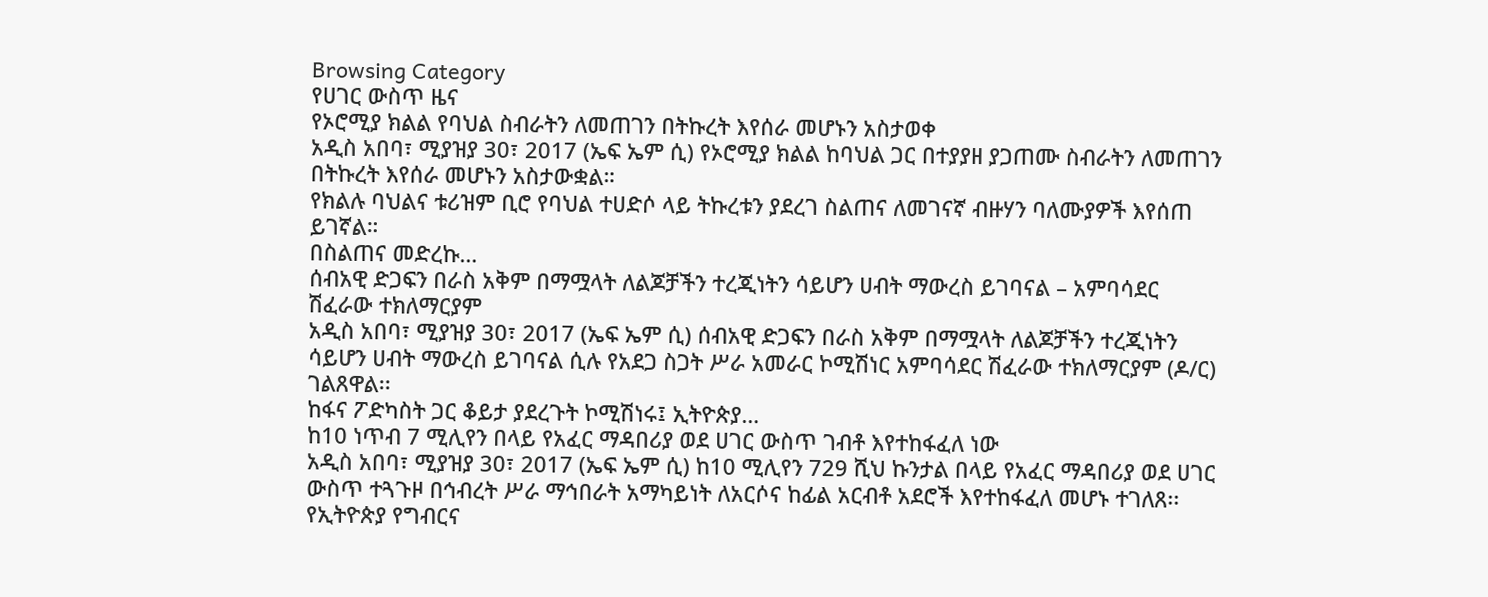Browsing Category
የሀገር ውስጥ ዜና
የኦሮሚያ ክልል የባህል ስብራትን ለመጠገን በትኩረት እየሰራ መሆኑን አስታወቀ
አዲስ አበባ፣ ሚያዝያ 30፣ 2017 (ኤፍ ኤም ሲ) የኦሮሚያ ክልል ከባህል ጋር በተያያዘ ያጋጠሙ ስብራትን ለመጠገን በትኩረት እየሰራ መሆኑን አስታውቋል።
የክልሉ ባህልና ቱሪዝም ቢሮ የባህል ተሀድሶ ላይ ትኩረቱን ያደረገ ስልጠና ለመገናኛ ብዙሃን ባለሙያዎች እየሰጠ ይገኛል።
በስልጠና መድረኩ…
ሰብአዊ ድጋፍን በራስ አቅም በማሟላት ለልጆቻችን ተረጂነትን ሳይሆን ሀብት ማውረስ ይገባናል – አምባሳደር ሽፈራው ተክለማርያም
አዲስ አበባ፣ ሚያዝያ 30፣ 2017 (ኤፍ ኤም ሲ) ሰብአዊ ድጋፍን በራስ አቅም በማሟላት ለልጆቻችን ተረጂነትን ሳይሆን ሀብት ማውረስ ይገባናል ሲሉ የአደጋ ስጋት ሥራ አመራር ኮሚሽነር አምባሳደር ሽፈራው ተክለማርያም (ዶ/ር) ገልጸዋል፡፡
ከፋና ፖድካስት ጋር ቆይታ ያደረጉት ኮሚሽነሩ፤ ኢትዮጵያ…
ከ10 ነጥብ 7 ሚሊየን በላይ የአፈር ማዳበሪያ ወደ ሀገር ውስጥ ገብቶ እየተከፋፈለ ነው
አዲስ አበባ፣ ሚያዝያ 30፣ 2017 (ኤፍ ኤም ሲ) ከ10 ሚሊየን 729 ሺህ ኩንታል በላይ የአፈር ማዳበሪያ ወደ ሀገር ውስጥ ተጓጉዞ በኅብረት ሥራ ማኅበራት አማካይነት ለአርሶና ከፊል አርብቶ አደሮች እየተከፋፈለ መሆኑ ተገለጸ፡፡
የኢትዮጵያ የግብርና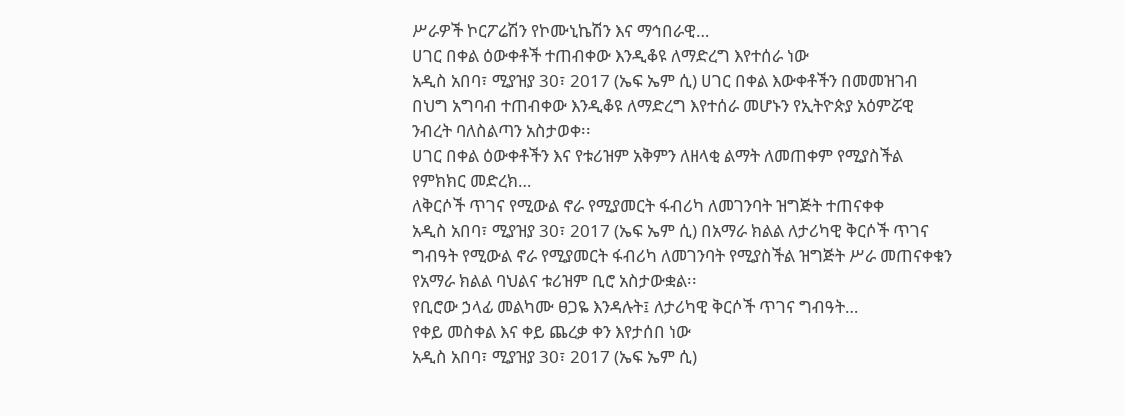ሥራዎች ኮርፖሬሽን የኮሙኒኬሽን እና ማኅበራዊ…
ሀገር በቀል ዕውቀቶች ተጠብቀው እንዲቆዩ ለማድረግ እየተሰራ ነው
አዲስ አበባ፣ ሚያዝያ 30፣ 2017 (ኤፍ ኤም ሲ) ሀገር በቀል እውቀቶችን በመመዝገብ በህግ አግባብ ተጠብቀው እንዲቆዩ ለማድረግ እየተሰራ መሆኑን የኢትዮጵያ አዕምሯዊ ንብረት ባለስልጣን አስታወቀ፡፡
ሀገር በቀል ዕውቀቶችን እና የቱሪዝም አቅምን ለዘላቂ ልማት ለመጠቀም የሚያስችል የምክክር መድረክ…
ለቅርሶች ጥገና የሚውል ኖራ የሚያመርት ፋብሪካ ለመገንባት ዝግጅት ተጠናቀቀ
አዲስ አበባ፣ ሚያዝያ 30፣ 2017 (ኤፍ ኤም ሲ) በአማራ ክልል ለታሪካዊ ቅርሶች ጥገና ግብዓት የሚውል ኖራ የሚያመርት ፋብሪካ ለመገንባት የሚያስችል ዝግጅት ሥራ መጠናቀቁን የአማራ ክልል ባህልና ቱሪዝም ቢሮ አስታውቋል፡፡
የቢሮው ኃላፊ መልካሙ ፀጋዬ እንዳሉት፤ ለታሪካዊ ቅርሶች ጥገና ግብዓት…
የቀይ መስቀል እና ቀይ ጨረቃ ቀን እየታሰበ ነው
አዲስ አበባ፣ ሚያዝያ 30፣ 2017 (ኤፍ ኤም ሲ)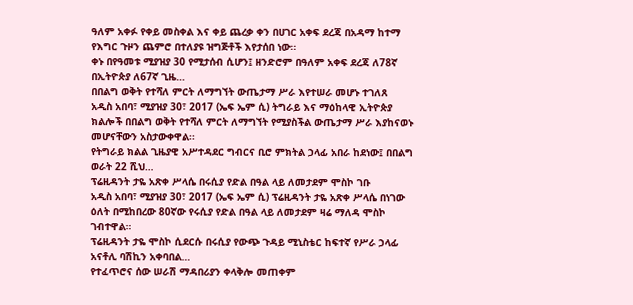ዓለም አቀፉ የቀይ መስቀል እና ቀይ ጨረቃ ቀን በሀገር አቀፍ ደረጃ በአዳማ ከተማ የእግር ጉዞን ጨምሮ በተለያዩ ዝግጅቶች እየታሰበ ነው፡፡
ቀኑ በየዓመቱ ሚያዝያ 30 የሚታሰብ ሲሆን፤ ዘንድሮም በዓለም አቀፍ ደረጃ ለ78ኛ በኢትዮጵያ ለ67ኛ ጊዜ…
በበልግ ወቅት የተሻለ ምርት ለማግኘት ውጤታማ ሥራ እየተሠራ መሆኑ ተገለጸ
አዲስ አበባ፣ ሚያዝያ 30፣ 2017 (ኤፍ ኤም ሲ) ትግራይ እና ማዕከላዊ ኢትዮጵያ ክልሎች በበልግ ወቅት የተሻለ ምርት ለማግኘት የሚያስችል ውጤታማ ሥራ እያከናወኑ መሆናቸውን አስታውቀዋል፡፡
የትግራይ ክልል ጊዜያዊ አሥተዳደር ግብርና ቢሮ ምክትል ኃላፊ አበራ ከደነው፤ በበልግ ወራት 22 ሺህ…
ፕሬዚዳንት ታዬ አጽቀ ሥላሴ በሩሲያ የድል በዓል ላይ ለመታደም ሞስኮ ገቡ
አዲስ አበባ፣ ሚያዝያ 30፣ 2017 (ኤፍ ኤም ሲ) ፕሬዚዳንት ታዬ አጽቀ ሥላሴ በነገው ዕለት በሚከበረው 80ኛው የሩሲያ የድል በዓል ላይ ለመታደም ዛሬ ማለዳ ሞስኮ ገብተዋል።
ፕሬዚዳንት ታዬ ሞስኮ ሲደርሱ በሩሲያ የውጭ ጉዳይ ሚኒስቴር ከፍተኛ የሥራ ኃላፊ አናቶሊ ባሽኪን አቀባበል…
የተፈጥሮና ሰው ሠራሽ ማዳበሪያን ቀላቅሎ መጠቀም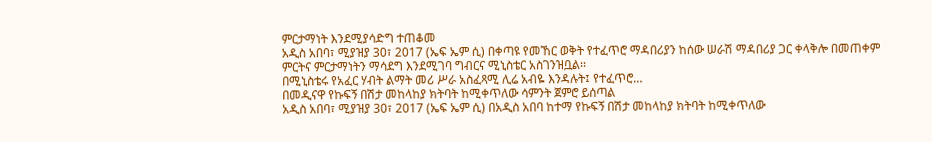ምርታማነት እንደሚያሳድግ ተጠቆመ
አዲስ አበባ፣ ሚያዝያ 30፣ 2017 (ኤፍ ኤም ሲ) በቀጣዩ የመኸር ወቅት የተፈጥሮ ማዳበሪያን ከሰው ሠራሽ ማዳበሪያ ጋር ቀላቅሎ በመጠቀም ምርትና ምርታማነትን ማሳደግ እንደሚገባ ግብርና ሚኒስቴር አስገንዝቧል፡፡
በሚኒስቴሩ የአፈር ሃብት ልማት መሪ ሥራ አስፈጻሚ ሊሬ አብዬ እንዳሉት፤ የተፈጥሮ…
በመዲናዋ የኩፍኝ በሽታ መከላከያ ክትባት ከሚቀጥለው ሳምንት ጀምሮ ይሰጣል
አዲስ አበባ፣ ሚያዝያ 30፣ 2017 (ኤፍ ኤም ሲ) በአዲስ አበባ ከተማ የኩፍኝ በሽታ መከላከያ ክትባት ከሚቀጥለው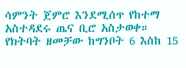ሳምንት ጀምሮ እንደሚሰጥ የከተማ አስተዳደሩ ጤና ቢሮ አስታወቀ።
የክትባት ዘመቻው ከግንቦት 6 እስከ 15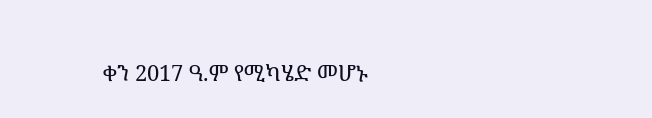ቀን 2017 ዓ.ም የሚካሄድ መሆኑ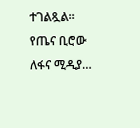ተገልጿል።
የጤና ቢሮው ለፋና ሚዲያ…